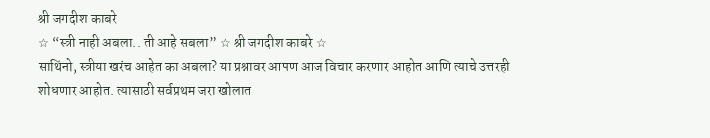श्री जगदीश काबरे
☆ “स्त्री नाही अबला.. ती आहे सबला” ☆ श्री जगदीश काबरे ☆
साथिंनो, स्त्रीया खरंच आहेत का अबला? या प्रश्नावर आपण आज विचार करणार आहोत आणि त्याचे उत्तरही शोधणार आहोत. त्यासाठी सर्वप्रथम जरा खोलात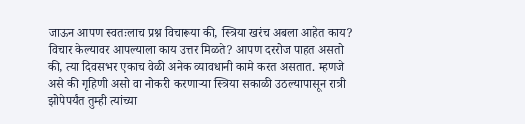जाऊन आपण स्वतःलाच प्रश्न विचारूया की, स्त्रिया खरंच अबला आहेत काय? विचार केल्यावर आपल्याला काय उत्तर मिळते? आपण दररोज पाहत असतो की, त्या दिवसभर एकाच वेळी अनेक व्यावधानी कामे करत असतात. म्हणजे असे की गृहिणी असो वा नोकरी करणाऱ्या स्त्रिया सकाळी उठल्यापासून रात्री झोपेपर्यंत तुम्ही त्यांच्या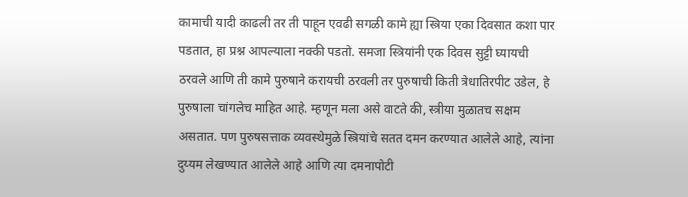कामाची यादी काढली तर ती पाहून एवढी सगळी कामे ह्या स्त्रिया एका दिवसात कशा पार पडतात, हा प्रश्न आपल्याला नक्की पडतो. समजा स्त्रियांनी एक दिवस सुट्टी घ्यायची ठरवले आणि ती कामे पुरुषाने करायची ठरवली तर पुरुषाची किती त्रेधातिरपीट उडेल, हे पुरुषाला चांगलेच माहित आहे. म्हणून मला असे वाटते की, स्त्रीया मुळातच सक्षम असतात. पण पुरुषसत्ताक व्यवस्थेमुळे स्त्रियांचे सतत दमन करण्यात आलेले आहे, त्यांना दुय्यम लेखण्यात आलेले आहे आणि त्या दमनापोटी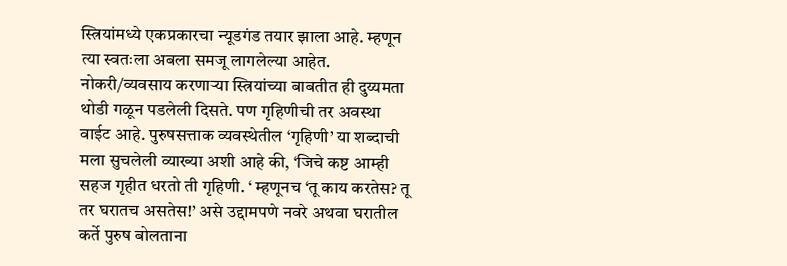स्त्रियांमध्ये एकप्रकारचा न्यूडगंड तयार झाला आहे. म्हणून त्या स्वतःला अबला समजू लागलेल्या आहेत.
नोकरी/व्यवसाय करणाऱ्या स्त्रियांच्या बाबतीत ही दुय्यमता थोडी गळून पडलेली दिसते. पण गृहिणीची तर अवस्था वाईट आहे. पुरुषसत्ताक व्यवस्थेतील ‘गृहिणी’ या शब्दाची मला सुचलेली व्याख्या अशी आहे की, ‘जिचे कष्ट आम्ही सहज गृहीत धरतो ती गृहिणी. ‘ म्हणूनच ‘तू काय करतेस? तू तर घरातच असतेस!’ असे उद्दामपणे नवरे अथवा घरातील कर्ते पुरुष बोलताना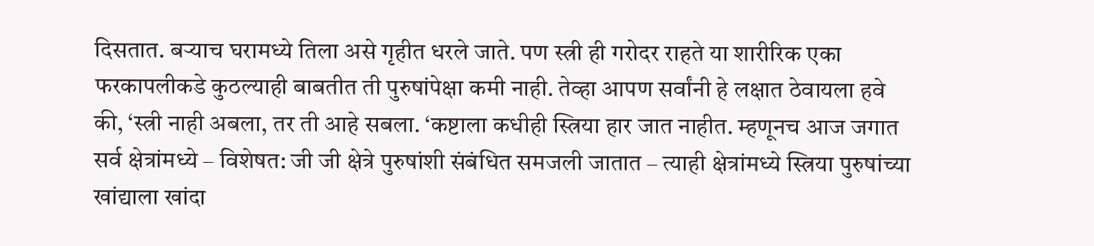दिसतात. बऱ्याच घरामध्ये तिला असे गृहीत धरले जाते. पण स्त्री ही गरोदर राहते या शारीरिक एका फरकापलीकडे कुठल्याही बाबतीत ती पुरुषांपेक्षा कमी नाही. तेव्हा आपण सर्वांनी हे लक्षात ठेवायला हवे की, ‘स्त्री नाही अबला, तर ती आहे सबला. ‘कष्टाला कधीही स्त्रिया हार जात नाहीत. म्हणूनच आज जगात सर्व क्षेत्रांमध्ये – विशेषत: जी जी क्षेत्रे पुरुषांशी संबंधित समजली जातात – त्याही क्षेत्रांमध्ये स्त्रिया पुरुषांच्या खांद्याला खांदा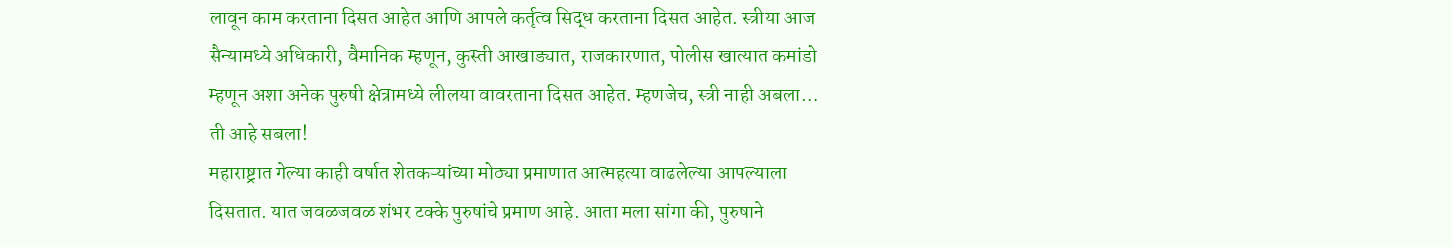लावून काम करताना दिसत आहेत आणि आपले कर्तृत्व सिद्ध करताना दिसत आहेत. स्त्रीया आज सैन्यामध्ये अधिकारी, वैमानिक म्हणून, कुस्ती आखाड्यात, राजकारणात, पोलीस खात्यात कमांडो म्हणून अशा अनेक पुरुषी क्षेत्रामध्ये लीलया वावरताना दिसत आहेत. म्हणजेच, स्त्री नाही अबला… ती आहे सबला!
महाराष्ट्रात गेल्या काही वर्षात शेतकऱ्यांच्या मोठ्या प्रमाणात आत्महत्या वाढलेल्या आपल्याला दिसतात. यात जवळजवळ शंभर टक्के पुरुषांचे प्रमाण आहे. आता मला सांगा की, पुरुषाने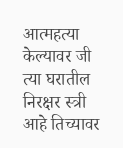आत्महत्या केल्यावर जी त्या घरातील निरक्षर स्त्री आहे तिच्यावर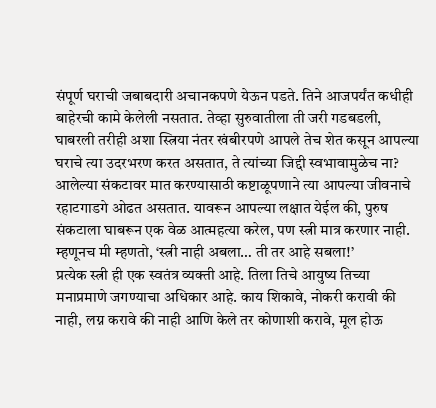संपूर्ण घराची जबाबदारी अचानकपणे येऊन पडते. तिने आजपर्यंत कधीही बाहेरची कामे केलेली नसतात. तेव्हा सुरुवातीला ती जरी गडबडली, घाबरली तरीही अशा स्त्रिया नंतर खंबीरपणे आपले तेच शेत कसून आपल्या घराचे त्या उदरभरण करत असतात, ते त्यांच्या जिद्दी स्वभावामुळेच ना? आलेल्या संकटावर मात करण्यासाठी कष्टाळूपणाने त्या आपल्या जीवनाचे रहाटगाडगे ओढत असतात. यावरून आपल्या लक्षात येईल की, पुरुष संकटाला घाबरून एक वेळ आत्महत्या करेल, पण स्त्री मात्र करणार नाही. म्हणूनच मी म्हणतो, ‘स्त्री नाही अबला… ती तर आहे सबला!’
प्रत्येक स्त्री ही एक स्वतंत्र व्यक्ती आहे. तिला तिचे आयुष्य तिच्या मनाप्रमाणे जगण्याचा अधिकार आहे. काय शिकावे, नोकरी करावी की नाही, लग्न करावे की नाही आणि केले तर कोणाशी करावे, मूल होऊ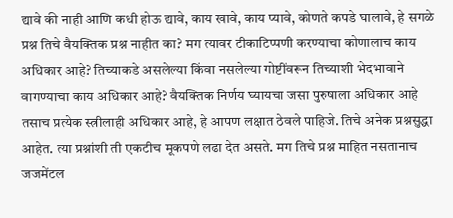द्यावे की नाही आणि कधी होऊ द्यावे, काय खावे, काय प्यावे, कोणते कपडे घालावे, हे सगळे प्रश्न तिचे वैयक्तिक प्रश्न नाहीत का? मग त्यावर टीकाटिप्पणी करण्याचा कोणालाच काय अधिकार आहे? तिच्याकडे असलेल्या किंवा नसलेल्या गोष्टींवरून तिच्याशी भेदभावाने वागण्याचा काय अधिकार आहे? वैयक्तिक निर्णय घ्यायचा जसा पुरुषाला अधिकार आहे तसाच प्रत्येक स्त्रीलाही अधिकार आहे, हे आपण लक्षात ठेवले पाहिजे. तिचे अनेक प्रश्नसुद्धा आहेत. त्या प्रश्नांशी ती एकटीच मूकपणे लढा देत असते. मग तिचे प्रश्न माहित नसतानाच जजमेंटल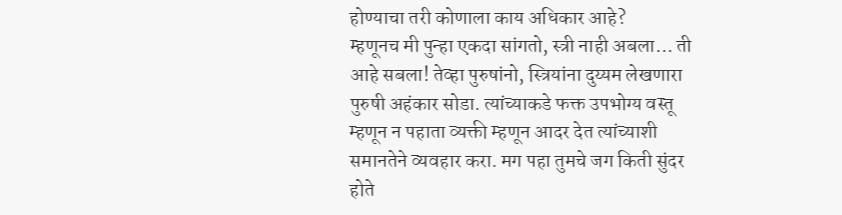होण्याचा तरी कोणाला काय अधिकार आहे?
म्हणूनच मी पुन्हा एकदा सांगतो, स्त्री नाही अबला… ती आहे सबला! तेव्हा पुरुषांनो, स्त्रियांना दुय्यम लेखणारा पुरुषी अहंकार सोडा. त्यांच्याकडे फक्त उपभोग्य वस्तू म्हणून न पहाता व्यक्ती म्हणून आदर देत त्यांच्याशी समानतेने व्यवहार करा. मग पहा तुमचे जग किती सुंदर होते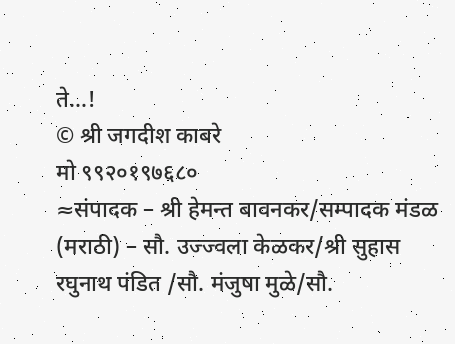ते…!
© श्री जगदीश काबरे
मो ९९२०१९७६८०
≈संपादक – श्री हेमन्त बावनकर/सम्पादक मंडळ (मराठी) – सौ. उज्ज्वला केळकर/श्री सुहास रघुनाथ पंडित /सौ. मंजुषा मुळे/सौ.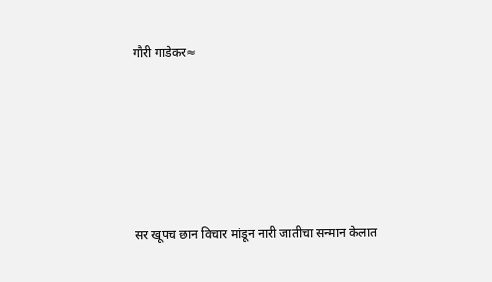गौरी गाडेकर≈






सर खूपच छान विचार मांडून नारी जातीचा सन्मान केलात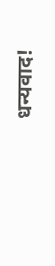धन्यवाद!